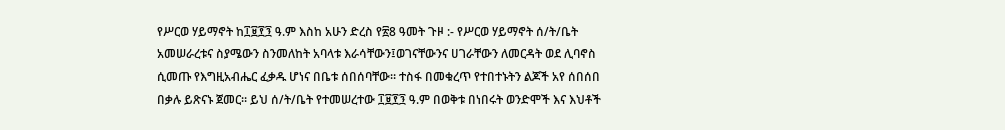የሥርወ ሃይማኖት ከ፲፱፻፺ ዓ.ም እስከ አሁን ድረስ የ፳8 ዓመት ጉዞ :- የሥርወ ሃይማኖት ሰ/ት/ቤት አመሠራረቱና ስያሜውን ስንመለከት አባላቱ እራሳቸውን፤ወገናቸውንና ሀገራቸውን ለመርዳት ወደ ሊባኖስ ሲመጡ የእግዚአብሔር ፈቃዱ ሆነና በቤቱ ሰበሰባቸው። ተስፋ በመቁረጥ የተበተኑትን ልጆች አየ ሰበሰበ በቃሉ ይጽናኑ ጀመር። ይህ ሰ/ት/ቤት የተመሠረተው ፲፱፻፺ ዓ.ም በወቅቱ በነበሩት ወንድሞች እና እህቶች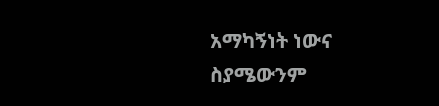አማካኝነት ነውና ስያሜውንም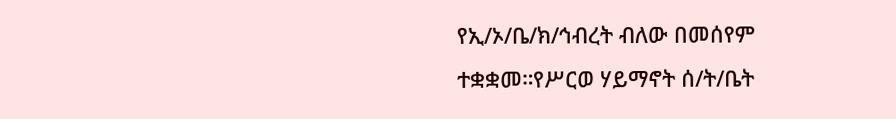የኢ/ኦ/ቤ/ክ/ኅብረት ብለው በመሰየም ተቋቋመ።የሥርወ ሃይማኖት ሰ/ት/ቤት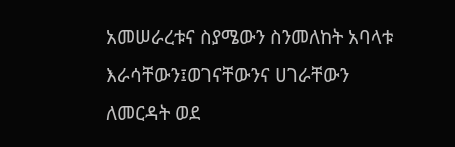አመሠራረቱና ስያሜውን ስንመለከት አባላቱ እራሳቸውን፤ወገናቸውንና ሀገራቸውን ለመርዳት ወደ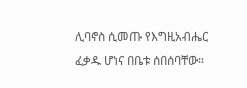ሊባኖስ ሲመጡ የእግዚአብሔር ፈቃዱ ሆነና በቤቱ ሰበሰባቸው።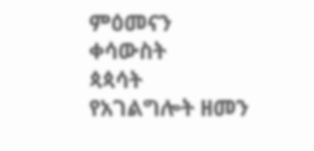ምዕመናን
ቀሳውስት
ጳጳሳት
የአገልግሎት ዘመን